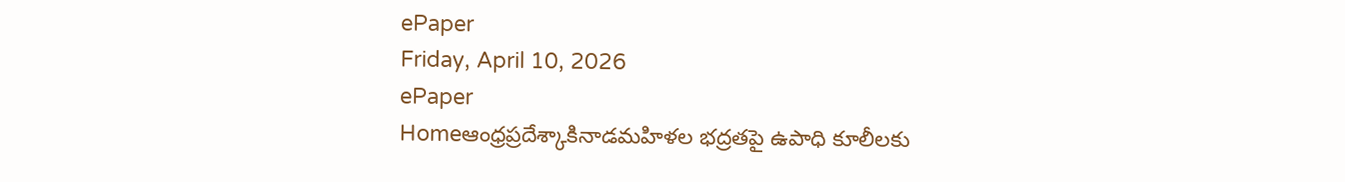ePaper
Friday, April 10, 2026
ePaper
Homeఆంధ్రప్రదేశ్కాకినాడమహిళల భద్రతపై ఉపాధి కూలీలకు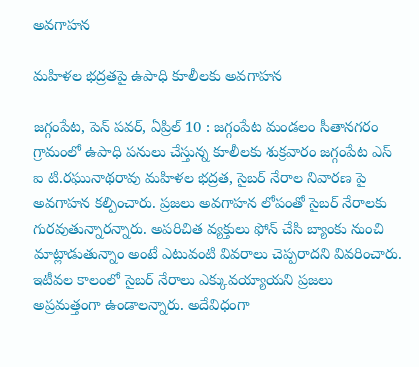అవగాహన

మహిళల భద్రతపై ఉపాధి కూలీలకు అవగాహన

జగ్గంపేట, పెన్ పవర్, ఏప్రిల్ 10 : జగ్గంపేట మండలం సీతానగరం గ్రామంలో ఉపాధి పనులు చేస్తున్న కూలీలకు శుక్రవారం జగ్గంపేట ఎస్ ఐ టి.రఘునాథరావు మహిళల భద్రత, సైబర్ నేరాల నివారణ పై అవగాహన కల్పించారు. ప్రజలు అవగాహన లోపంతో సైబర్ నేరాలకు గురవుతున్నారన్నారు. అపరిచిత వ్యక్తులు ఫోన్ చేసి బ్యాంకు నుంచి మాట్లాడుతున్నాం అంటే ఎటువంటి వివరాలు చెప్పరాదని వివరించారు. ఇటీవల కాలంలో సైబర్ నేరాలు ఎక్కువయ్యాయని ప్రజలు అప్రమత్తంగా ఉండాలన్నారు. అదేవిధంగా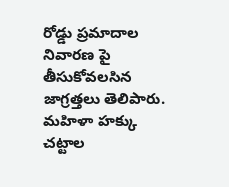రోడ్డు ప్రమాదాల నివారణ పై తీసుకోవలసిన జాగ్రత్తలు తెలిపారు. మహిళా హక్కు చట్టాల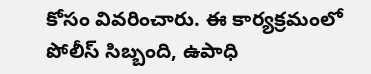కోసం వివరించారు. ఈ కార్యక్రమంలో పోలీస్ సిబ్బంది, ఉపాధి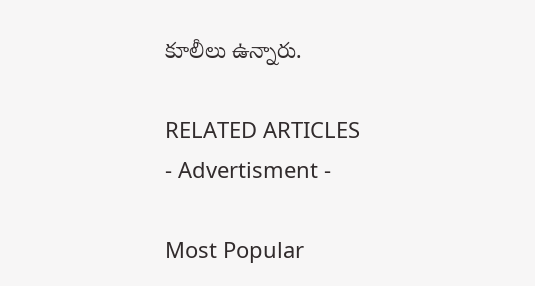కూలీలు ఉన్నారు.

RELATED ARTICLES
- Advertisment -

Most Popular